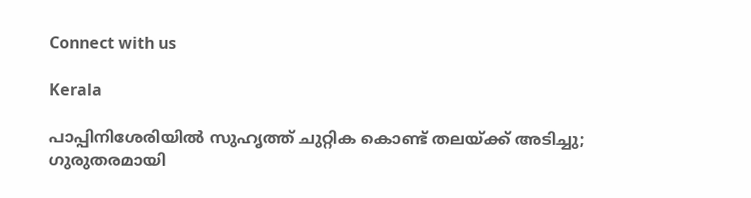Connect with us

Kerala

പാപ്പിനിശേരിയില്‍ സുഹൃത്ത് ചുറ്റിക കൊണ്ട് തലയ്ക്ക് അടിച്ചു; ഗുരുതരമായി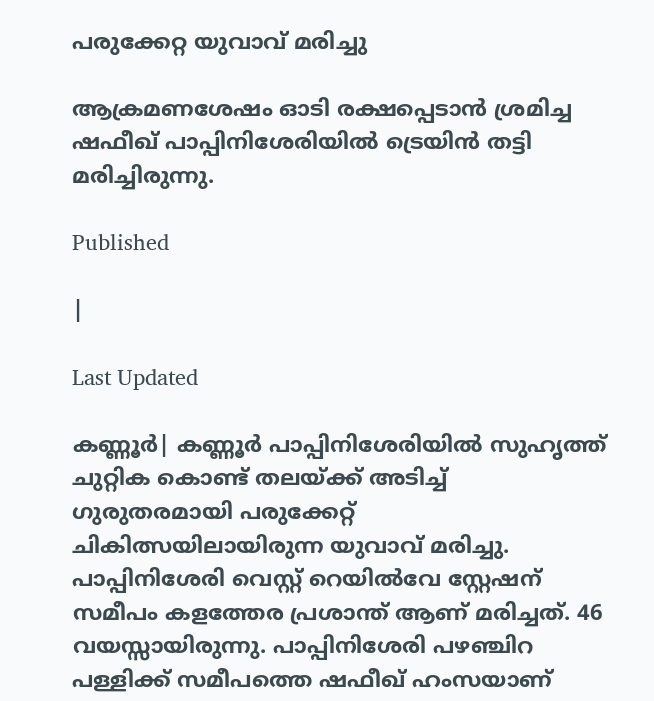പരുക്കേറ്റ യുവാവ് മരിച്ചു

ആക്രമണശേഷം ഓടി രക്ഷപ്പെടാന്‍ ശ്രമിച്ച ഷഫീഖ് പാപ്പിനിശേരിയില്‍ ട്രെയിന്‍ തട്ടി മരിച്ചിരുന്നു.

Published

|

Last Updated

കണ്ണൂര്‍| കണ്ണൂര്‍ പാപ്പിനിശേരിയില്‍ സുഹൃത്ത് ചുറ്റിക കൊണ്ട് തലയ്ക്ക് അടിച്ച് ഗുരുതരമായി പരുക്കേറ്റ് ചികിത്സയിലായിരുന്ന യുവാവ് മരിച്ചു. പാപ്പിനിശേരി വെസ്റ്റ് റെയില്‍വേ സ്റ്റേഷന് സമീപം കളത്തേര പ്രശാന്ത് ആണ് മരിച്ചത്. 46 വയസ്സായിരുന്നു. പാപ്പിനിശേരി പഴഞ്ചിറ പള്ളിക്ക് സമീപത്തെ ഷഫീഖ് ഹംസയാണ്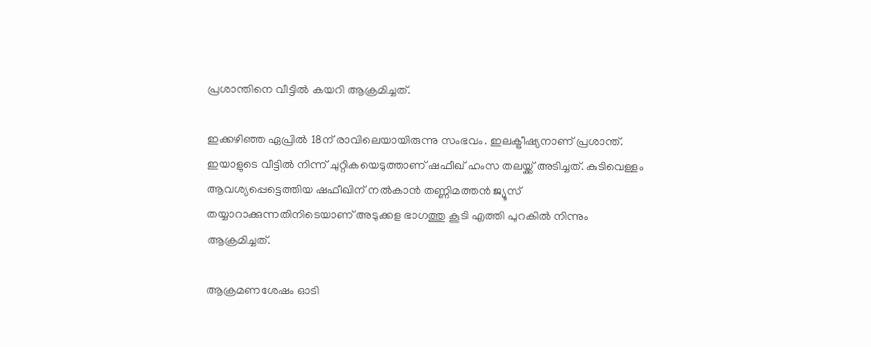പ്രശാന്തിനെ വീട്ടില്‍ കയറി ആക്രമിച്ചത്.

ഇക്കഴിഞ്ഞ ഏപ്രില്‍ 18ന് രാവിലെയായിരുന്നു സംഭവം. ഇലക്ട്രീഷ്യനാണ് പ്രശാന്ത്. ഇയാളുടെ വീട്ടില്‍ നിന്ന് ചുറ്റികയെടുത്താണ് ഷഫീഖ് ഹംസ തലയ്ക്ക് അടിച്ചത്. കുടിവെള്ളം ആവശ്യപ്പെട്ടെത്തിയ ഷഫീഖിന് നല്‍കാന്‍ തണ്ണിമത്തന്‍ ജ്യൂസ് തയ്യാറാക്കുന്നതിനിടെയാണ് അടുക്കള ഭാഗത്തു കൂടി എത്തി പുറകില്‍ നിന്നും ആക്രമിച്ചത്.

ആക്രമണശേഷം ഓടി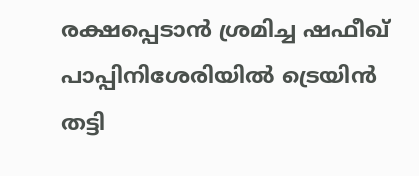രക്ഷപ്പെടാന്‍ ശ്രമിച്ച ഷഫീഖ് പാപ്പിനിശേരിയില്‍ ട്രെയിന്‍ തട്ടി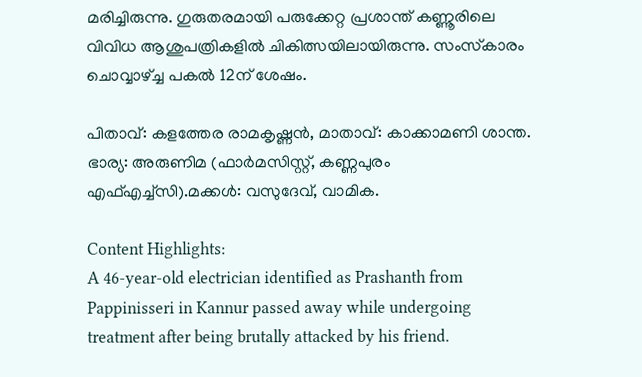മരിച്ചിരുന്നു. ഗുരുതരമായി പരുക്കേറ്റ പ്രശാന്ത് കണ്ണൂരിലെ വിവിധ ആശുപത്രികളില്‍ ചികിത്സയിലായിരുന്നു. സംസ്‌കാരം ചൊവ്വാഴ്ച്ച പകല്‍ 12ന് ശേഷം.

പിതാവ്: കളത്തേര രാമകൃഷ്ണന്‍, മാതാവ്: കാക്കാമണി ശാന്ത. ഭാര്യ: അരുണിമ (ഫാര്‍മസിസ്റ്റ്, കണ്ണപുരം എഫ്എച്ച്സി).മക്കള്‍: വസുദേവ്, വാമിക.

Content Highlights:
A 46-year-old electrician identified as Prashanth from Pappinisseri in Kannur passed away while undergoing treatment after being brutally attacked by his friend.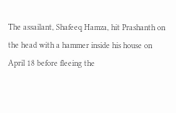The assailant, Shafeeq Hamza, hit Prashanth on the head with a hammer inside his house on April 18 before fleeing the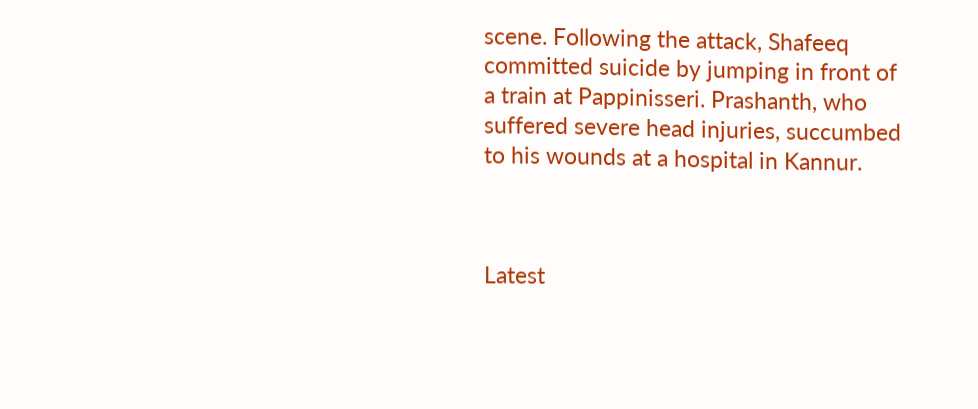scene. Following the attack, Shafeeq committed suicide by jumping in front of a train at Pappinisseri. Prashanth, who suffered severe head injuries, succumbed to his wounds at a hospital in Kannur.



Latest